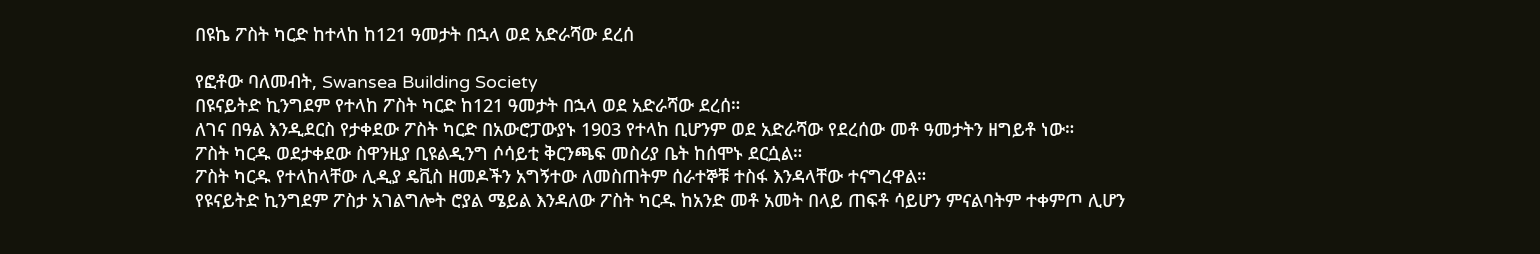በዩኬ ፖስት ካርድ ከተላከ ከ121 ዓመታት በኋላ ወደ አድራሻው ደረሰ

የፎቶው ባለመብት, Swansea Building Society
በዩናይትድ ኪንግደም የተላከ ፖስት ካርድ ከ121 ዓመታት በኋላ ወደ አድራሻው ደረሰ።
ለገና በዓል እንዲደርስ የታቀደው ፖስት ካርድ በአውሮፓውያኑ 1903 የተላከ ቢሆንም ወደ አድራሻው የደረሰው መቶ ዓመታትን ዘግይቶ ነው።
ፖስት ካርዱ ወደታቀደው ስዋንዚያ ቢዩልዲንግ ሶሳይቲ ቅርንጫፍ መስሪያ ቤት ከሰሞኑ ደርሷል።
ፖስት ካርዱ የተላከላቸው ሊዲያ ዴቪስ ዘመዶችን አግኝተው ለመስጠትም ሰራተኞቹ ተስፋ እንዳላቸው ተናግረዋል።
የዩናይትድ ኪንግደም ፖስታ አገልግሎት ሮያል ሜይል እንዳለው ፖስት ካርዱ ከአንድ መቶ አመት በላይ ጠፍቶ ሳይሆን ምናልባትም ተቀምጦ ሊሆን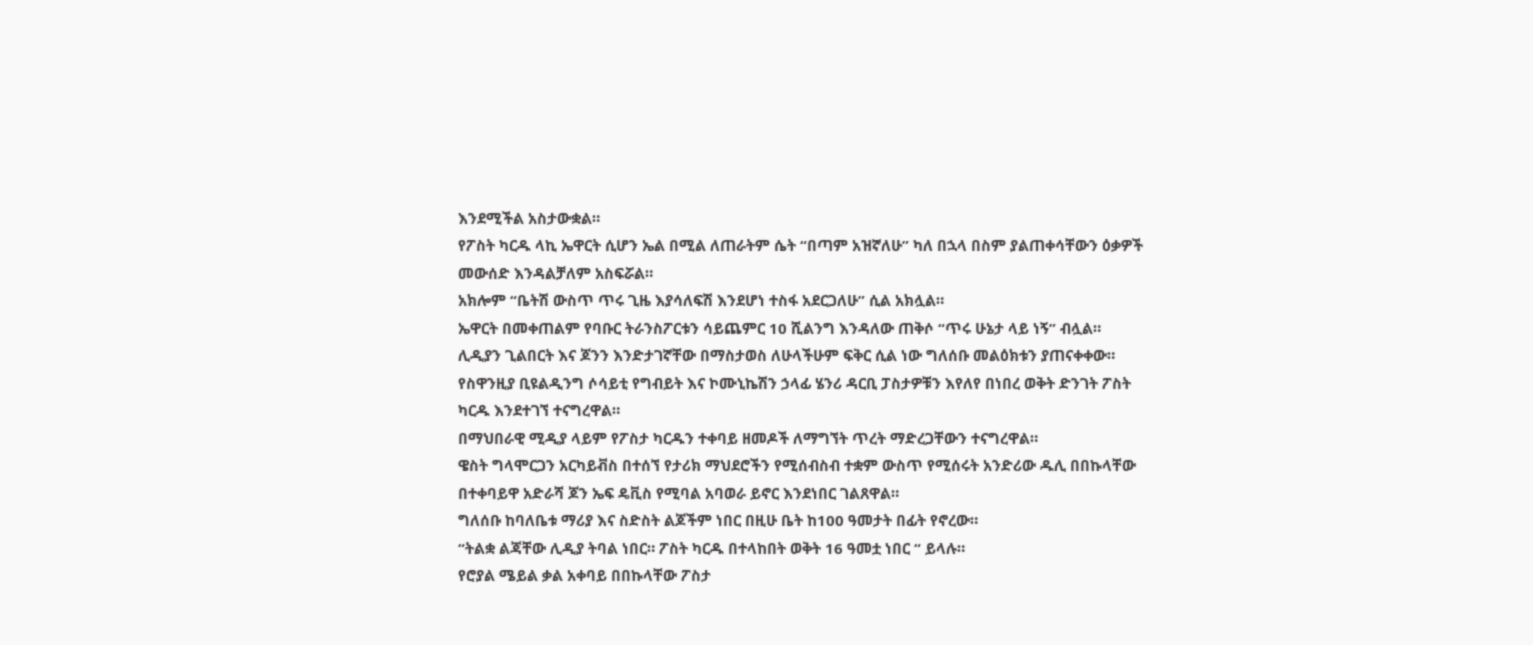እንደሚችል አስታውቋል።
የፖስት ካርዱ ላኪ ኤዋርት ሲሆን ኤል በሚል ለጠራትም ሴት “በጣም አዝኛለሁ” ካለ በኋላ በስም ያልጠቀሳቸውን ዕቃዎች መውሰድ እንዳልቻለም አስፍሯል።
አክሎም “ቤትሽ ውስጥ ጥሩ ጊዜ እያሳለፍሽ እንደሆነ ተስፋ አደርጋለሁ” ሲል አክሏል።
ኤዋርት በመቀጠልም የባቡር ትራንስፖርቱን ሳይጨምር 10 ሺልንግ እንዳለው ጠቅሶ “ጥሩ ሁኔታ ላይ ነኝ” ብሏል።
ሊዲያን ጊልበርት እና ጆንን እንድታገኛቸው በማስታወስ ለሁላችሁም ፍቅር ሲል ነው ግለሰቡ መልዕክቱን ያጠናቀቀው።
የስዋንዚያ ቢዩልዲንግ ሶሳይቲ የግብይት እና ኮሙኒኬሽን ኃላፊ ሄንሪ ዳርቢ ፓስታዎቹን እየለየ በነበረ ወቅት ድንገት ፖስት ካርዱ እንደተገኘ ተናግረዋል።
በማህበራዊ ሚዲያ ላይም የፖስታ ካርዱን ተቀባይ ዘመዶች ለማግኘት ጥረት ማድረጋቸውን ተናግረዋል።
ዌስት ግላሞርጋን አርካይቭስ በተሰኘ የታሪክ ማህደሮችን የሚሰብስብ ተቋም ውስጥ የሚሰሩት አንድሪው ዱሊ በበኩላቸው በተቀባይዋ አድራሻ ጆን ኤፍ ዴቪስ የሚባል አባወራ ይኖር እንደነበር ገልጸዋል።
ግለሰቡ ከባለቤቱ ማሪያ እና ስድስት ልጆችም ነበር በዚሁ ቤት ከ100 ዓመታት በፊት የኖረው።
“ትልቋ ልጃቸው ሊዲያ ትባል ነበር። ፖስት ካርዱ በተላከበት ወቅት 16 ዓመቷ ነበር “ ይላሉ።
የሮያል ሜይል ቃል አቀባይ በበኩላቸው ፖስታ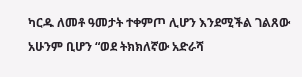ካርዱ ለመቶ ዓመታት ተቀምጦ ሊሆን እንደሚችል ገልጸው አሁንም ቢሆን “ወደ ትክክለኛው አድራሻ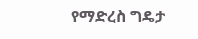የማድረስ ግዴታ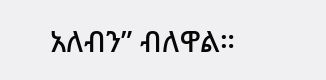አለብን” ብለዋል።